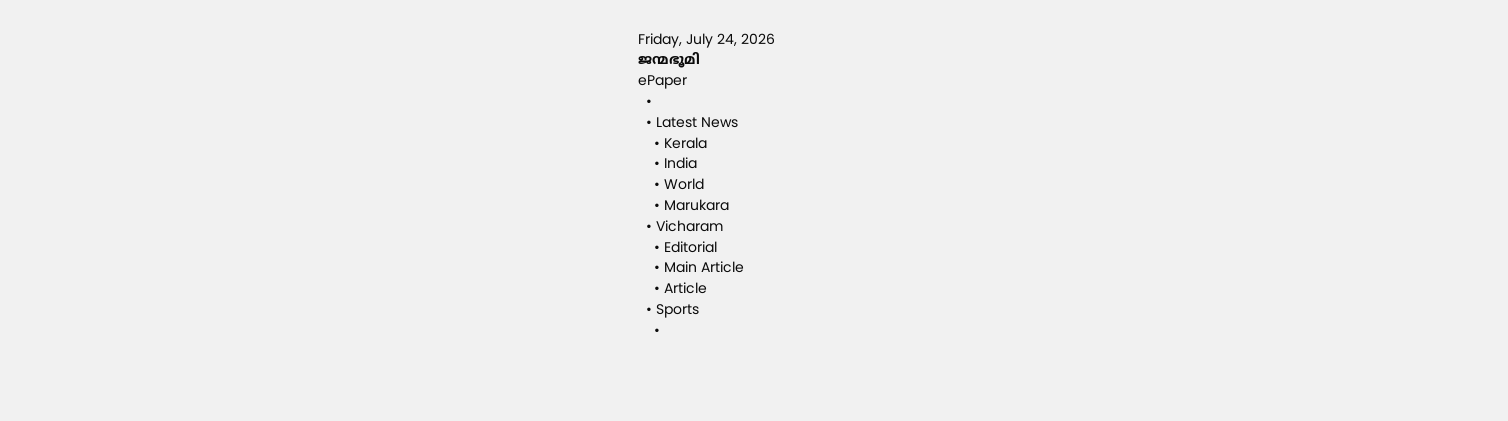Friday, July 24, 2026
ജന്മഭൂമി
ePaper
  •
  • Latest News
    • Kerala
    • India
    • World
    • Marukara
  • Vicharam
    • Editorial
    • Main Article
    • Article
  • Sports
    •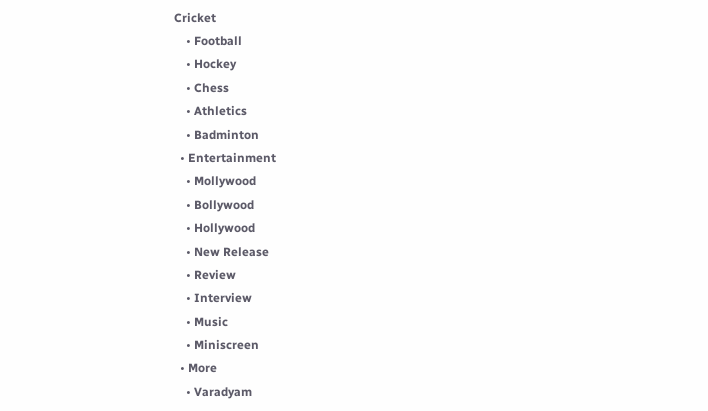Cricket
    • Football
    • Hockey
    • Chess
    • Athletics
    • Badminton
  • Entertainment
    • Mollywood
    • Bollywood
    • Hollywood
    • New Release
    • Review
    • Interview
    • Music
    • Miniscreen
  • More
    • Varadyam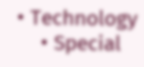• Technology
    • Special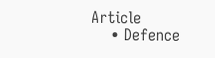Article
    • Defence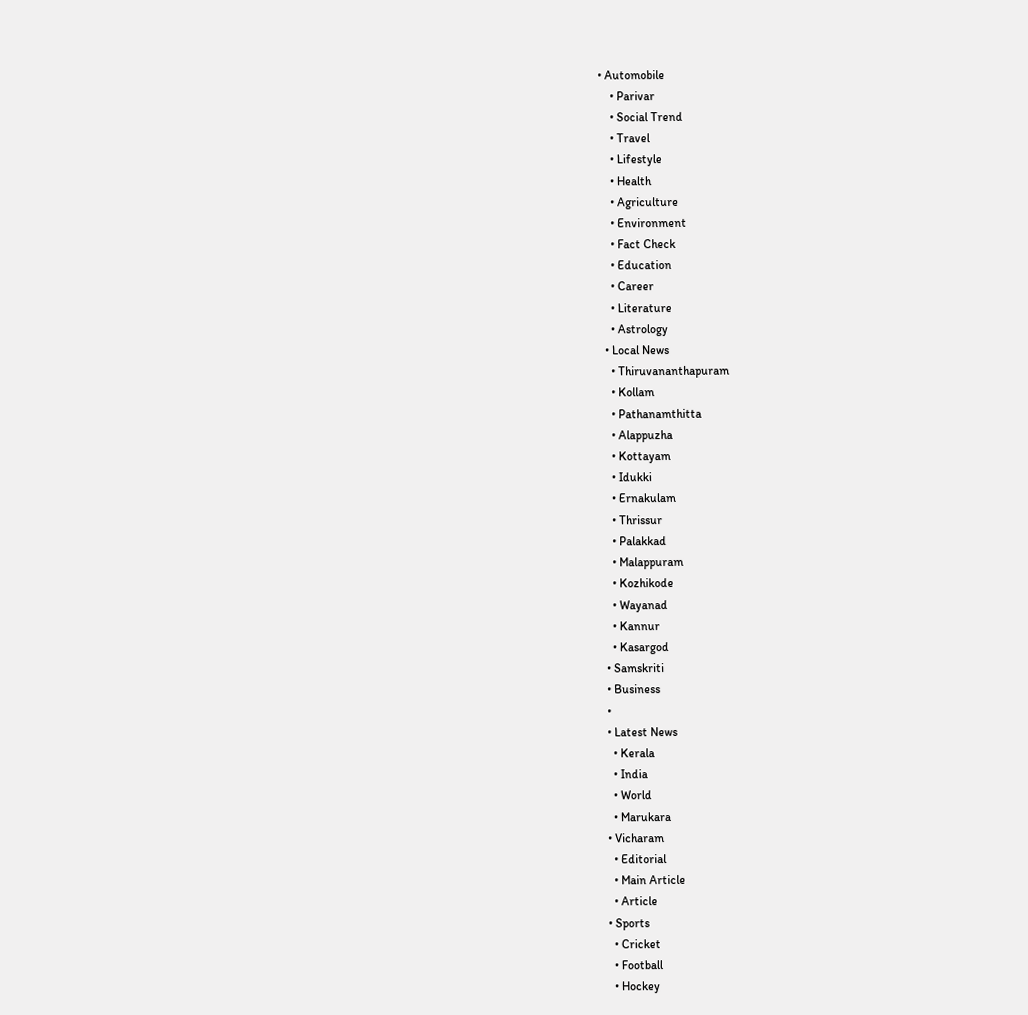• Automobile
    • Parivar
    • Social Trend
    • Travel
    • Lifestyle
    • Health
    • Agriculture
    • Environment
    • Fact Check
    • Education
    • Career
    • Literature
    • Astrology
  • Local News
    • Thiruvananthapuram
    • Kollam
    • Pathanamthitta
    • Alappuzha
    • Kottayam
    • Idukki
    • Ernakulam
    • Thrissur
    • Palakkad
    • Malappuram
    • Kozhikode
    • Wayanad
    • Kannur
    • Kasargod
  • Samskriti
  • Business
  •
  • Latest News
    • Kerala
    • India
    • World
    • Marukara
  • Vicharam
    • Editorial
    • Main Article
    • Article
  • Sports
    • Cricket
    • Football
    • Hockey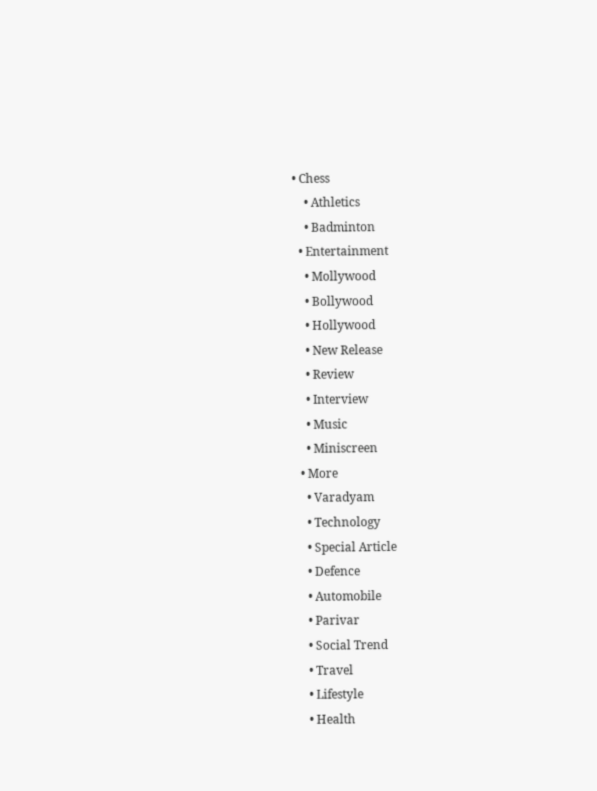• Chess
    • Athletics
    • Badminton
  • Entertainment
    • Mollywood
    • Bollywood
    • Hollywood
    • New Release
    • Review
    • Interview
    • Music
    • Miniscreen
  • More
    • Varadyam
    • Technology
    • Special Article
    • Defence
    • Automobile
    • Parivar
    • Social Trend
    • Travel
    • Lifestyle
    • Health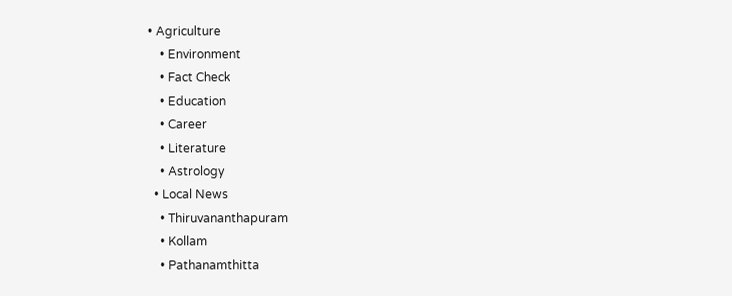• Agriculture
    • Environment
    • Fact Check
    • Education
    • Career
    • Literature
    • Astrology
  • Local News
    • Thiruvananthapuram
    • Kollam
    • Pathanamthitta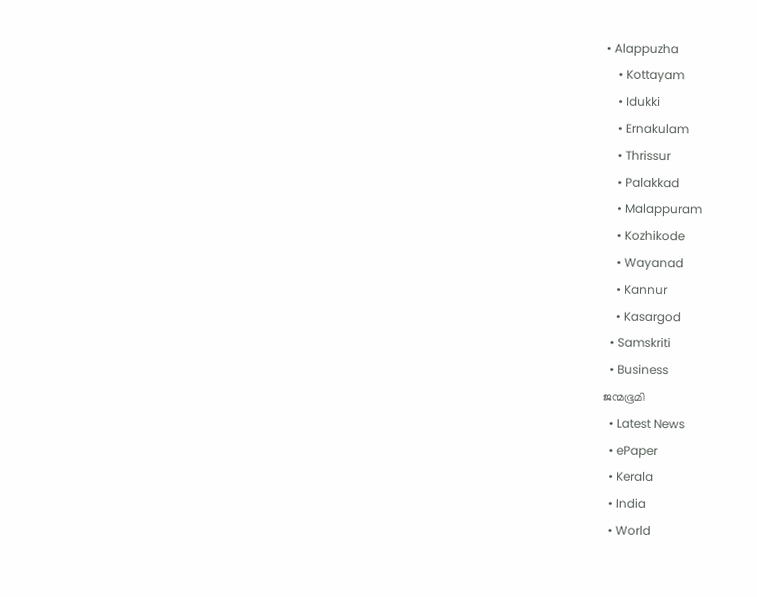• Alappuzha
    • Kottayam
    • Idukki
    • Ernakulam
    • Thrissur
    • Palakkad
    • Malappuram
    • Kozhikode
    • Wayanad
    • Kannur
    • Kasargod
  • Samskriti
  • Business
ജന്മഭൂമി
  • Latest News
  • ePaper
  • Kerala
  • India
  • World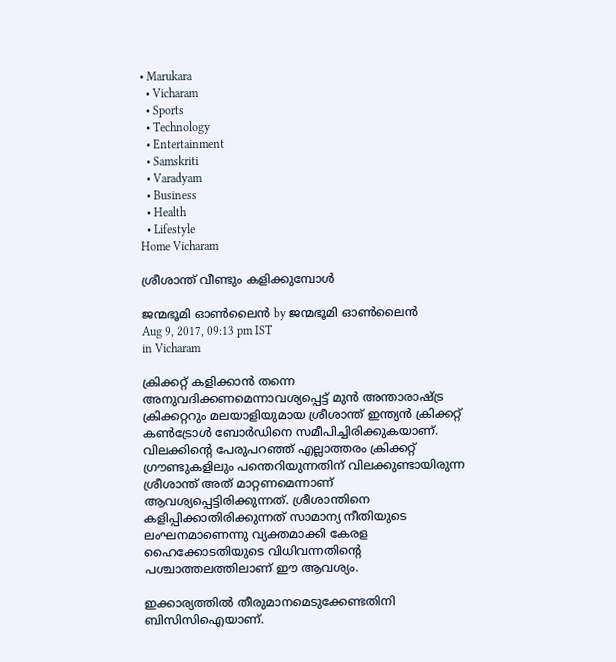• Marukara
  • Vicharam
  • Sports
  • Technology
  • Entertainment
  • Samskriti
  • Varadyam
  • Business
  • Health
  • Lifestyle
Home Vicharam

ശ്രീശാന്ത് വീണ്ടും കളിക്കുമ്പോള്‍

ജന്മഭൂമി ഓണ്‍ലൈന്‍ by ജന്മഭൂമി ഓണ്‍ലൈന്‍
Aug 9, 2017, 09:13 pm IST
in Vicharam

ക്രിക്കറ്റ് കളിക്കാന്‍ തന്നെ അനുവദിക്കണമെന്നാവശ്യപ്പെട്ട് മുന്‍ അന്താരാഷ്‌ട്ര ക്രിക്കറ്ററും മലയാളിയുമായ ശ്രീശാന്ത് ഇന്ത്യന്‍ ക്രിക്കറ്റ് കണ്‍ട്രോള്‍ ബോര്‍ഡിനെ സമീപിച്ചിരിക്കുകയാണ്. വിലക്കിന്റെ പേരുപറഞ്ഞ് എല്ലാത്തരം ക്രിക്കറ്റ് ഗ്രൗണ്ടുകളിലും പന്തെറിയുന്നതിന് വിലക്കുണ്ടായിരുന്ന ശ്രീശാന്ത് അത് മാറ്റണമെന്നാണ് ആവശ്യപ്പെട്ടിരിക്കുന്നത്. ശ്രീശാന്തിനെ കളിപ്പിക്കാതിരിക്കുന്നത് സാമാന്യ നീതിയുടെ ലംഘനമാണെന്നു വ്യക്തമാക്കി കേരള ഹൈക്കോടതിയുടെ വിധിവന്നതിന്റെ പശ്ചാത്തലത്തിലാണ് ഈ ആവശ്യം.

ഇക്കാര്യത്തില്‍ തീരുമാനമെടുക്കേണ്ടതിനി ബിസിസിഐയാണ്.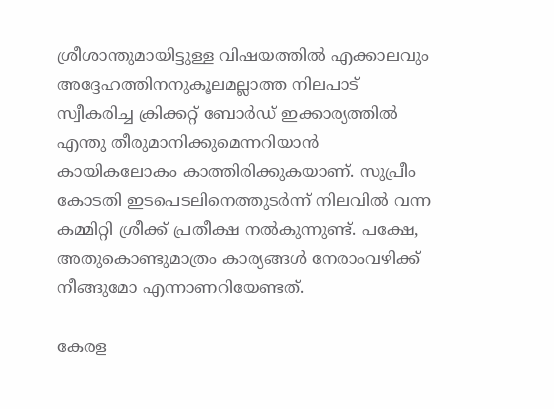ശ്രീശാന്തുമായിട്ടുള്ള വിഷയത്തില്‍ എക്കാലവും അദ്ദേഹത്തിനനുകൂലമല്ലാത്ത നിലപാട് സ്വീകരിച്ച ക്രിക്കറ്റ് ബോര്‍ഡ് ഇക്കാര്യത്തില്‍ എന്തു തീരുമാനിക്കുമെന്നറിയാന്‍ കായികലോകം കാത്തിരിക്കുകയാണ്. സുപ്രീം കോടതി ഇടപെടലിനെത്തുടര്‍ന്ന് നിലവില്‍ വന്ന കമ്മിറ്റി ശ്രീക്ക് പ്രതീക്ഷ നല്‍കുന്നുണ്ട്. പക്ഷേ, അതുകൊണ്ടുമാത്രം കാര്യങ്ങള്‍ നേരാംവഴിക്ക് നീങ്ങുമോ എന്നാണറിയേണ്ടത്.

കേരള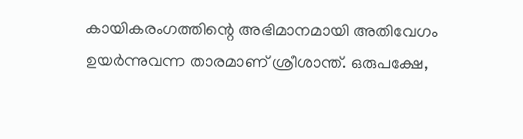കായികരംഗത്തിന്റെ അഭിമാനമായി അതിവേഗം ഉയര്‍ന്നുവന്ന താരമാണ് ശ്രീശാന്ത്. ഒരുപക്ഷേ,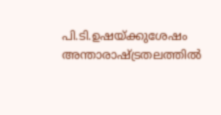പി.ടി.ഉഷയ്‌ക്കുശേഷം അന്താരാഷ്‌ട്രതലത്തില്‍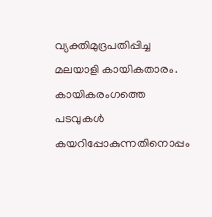വ്യക്തിമുദ്രപതിപ്പിച്ച മലയാളി കായികതാരം. കായികരംഗത്തെ പടവുകള്‍ കയറിപ്പോകുന്നതിനൊപ്പം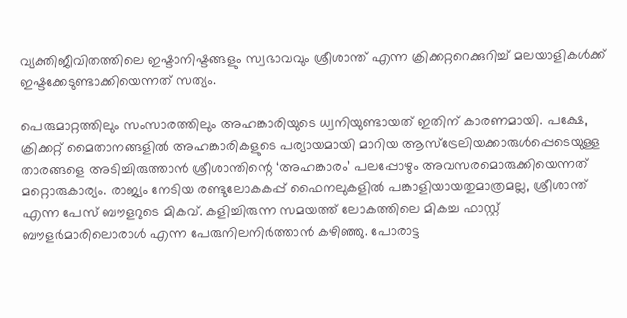വ്യക്തിജീവിതത്തിലെ ഇഷ്ടാനിഷ്ടങ്ങളും സ്വഭാവവും ശ്രീശാന്ത് എന്ന ക്രിക്കറ്ററെക്കുറിച്ച് മലയാളികള്‍ക്ക് ഇഷ്ടക്കേടുണ്ടാക്കിയെന്നത് സത്യം.

പെരുമാറ്റത്തിലും സംസാരത്തിലും അഹങ്കാരിയുടെ ധ്വനിയുണ്ടായത് ഇതിന് കാരണമായി. പക്ഷേ, ക്രിക്കറ്റ് മൈതാനങ്ങളില്‍ അഹങ്കാരികളുടെ പര്യായമായി മാറിയ ആസ്‌ട്രേലിയക്കാരുള്‍പ്പെടെയുള്ള താരങ്ങളെ അടിച്ചിരുത്താന്‍ ശ്രീശാന്തിന്റെ ‘അഹങ്കാരം’ പലപ്പോഴും അവസരമൊരുക്കിയെന്നത് മറ്റൊരുകാര്യം. രാജ്യം നേടിയ രണ്ടുലോകകപ്പ് ഫൈനലുകളില്‍ പങ്കാളിയായതുമാത്രമല്ല, ശ്രീശാന്ത് എന്ന പേസ് ബൗളറുടെ മികവ്. കളിച്ചിരുന്ന സമയത്ത് ലോകത്തിലെ മികച്ച ഫാസ്റ്റ് ബൗളര്‍മാരിലൊരാള്‍ എന്ന പേരുനിലനിര്‍ത്താന്‍ കഴിഞ്ഞു. പോരാട്ട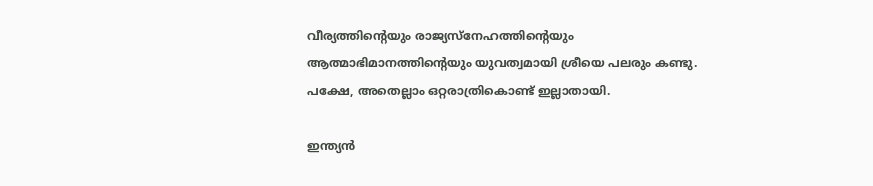വീര്യത്തിന്റെയും രാജ്യസ്‌നേഹത്തിന്റെയും ആത്മാഭിമാനത്തിന്റെയും യുവത്വമായി ശ്രീയെ പലരും കണ്ടു. പക്ഷേ, അതെല്ലാം ഒറ്റരാത്രികൊണ്ട് ഇല്ലാതായി.

ഇന്ത്യന്‍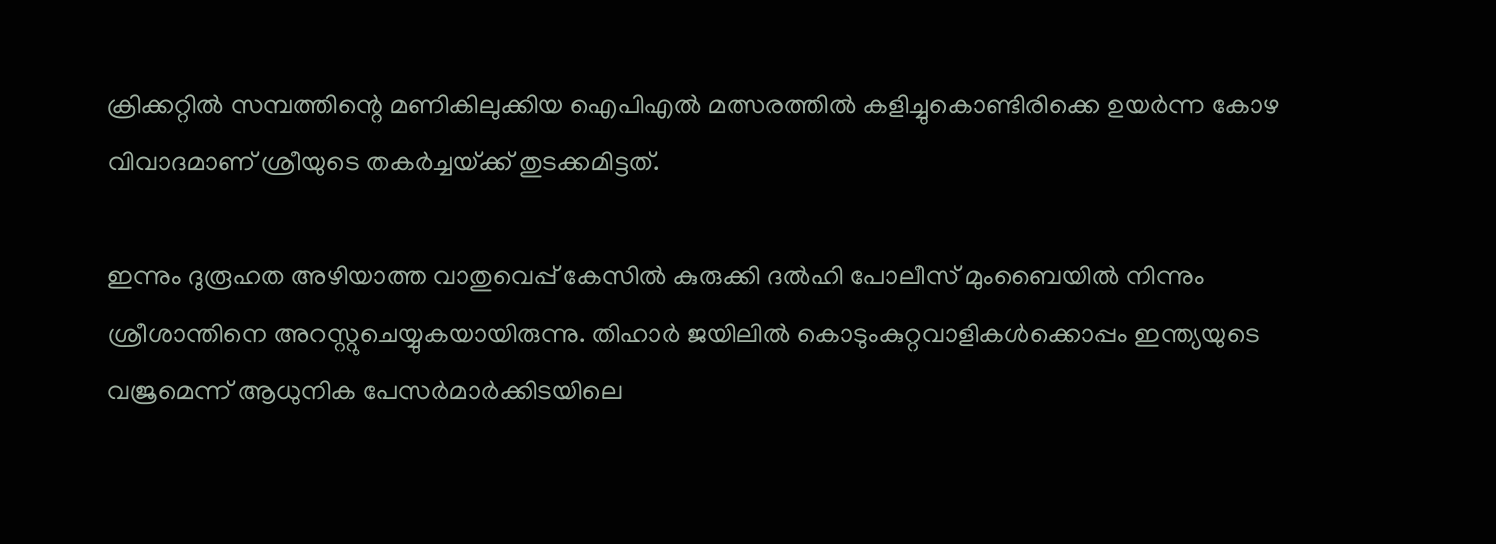ക്രിക്കറ്റില്‍ സമ്പത്തിന്റെ മണികിലുക്കിയ ഐപിഎല്‍ മത്സരത്തില്‍ കളിച്ചുകൊണ്ടിരിക്കെ ഉയര്‍ന്ന കോഴ വിവാദമാണ് ശ്രീയുടെ തകര്‍ച്ചയ്‌ക്ക് തുടക്കമിട്ടത്.

ഇന്നും ദുരൂഹത അഴിയാത്ത വാതുവെപ്പ് കേസില്‍ കുരുക്കി ദല്‍ഹി പോലീസ് മുംബൈയില്‍ നിന്നും ശ്രീശാന്തിനെ അറസ്റ്റുചെയ്യുകയായിരുന്നു. തിഹാര്‍ ജയിലില്‍ കൊടുംകുറ്റവാളികള്‍ക്കൊപ്പം ഇന്ത്യയുടെ വജ്രമെന്ന് ആധുനിക പേസര്‍മാര്‍ക്കിടയിലെ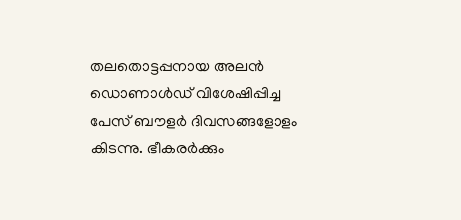തലതൊട്ടപ്പനായ അലന്‍ ഡൊണാള്‍ഡ് വിശേഷിപ്പിച്ച പേസ് ബൗളര്‍ ദിവസങ്ങളോളം കിടന്നു. ഭീകരര്‍ക്കും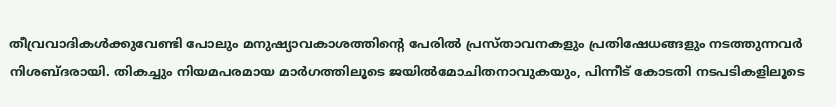തീവ്രവാദികള്‍ക്കുവേണ്ടി പോലും മനുഷ്യാവകാശത്തിന്റെ പേരില്‍ പ്രസ്താവനകളും പ്രതിഷേധങ്ങളും നടത്തുന്നവര്‍ നിശബ്ദരായി. തികച്ചും നിയമപരമായ മാര്‍ഗത്തിലൂടെ ജയില്‍മോചിതനാവുകയും, പിന്നീട് കോടതി നടപടികളിലൂടെ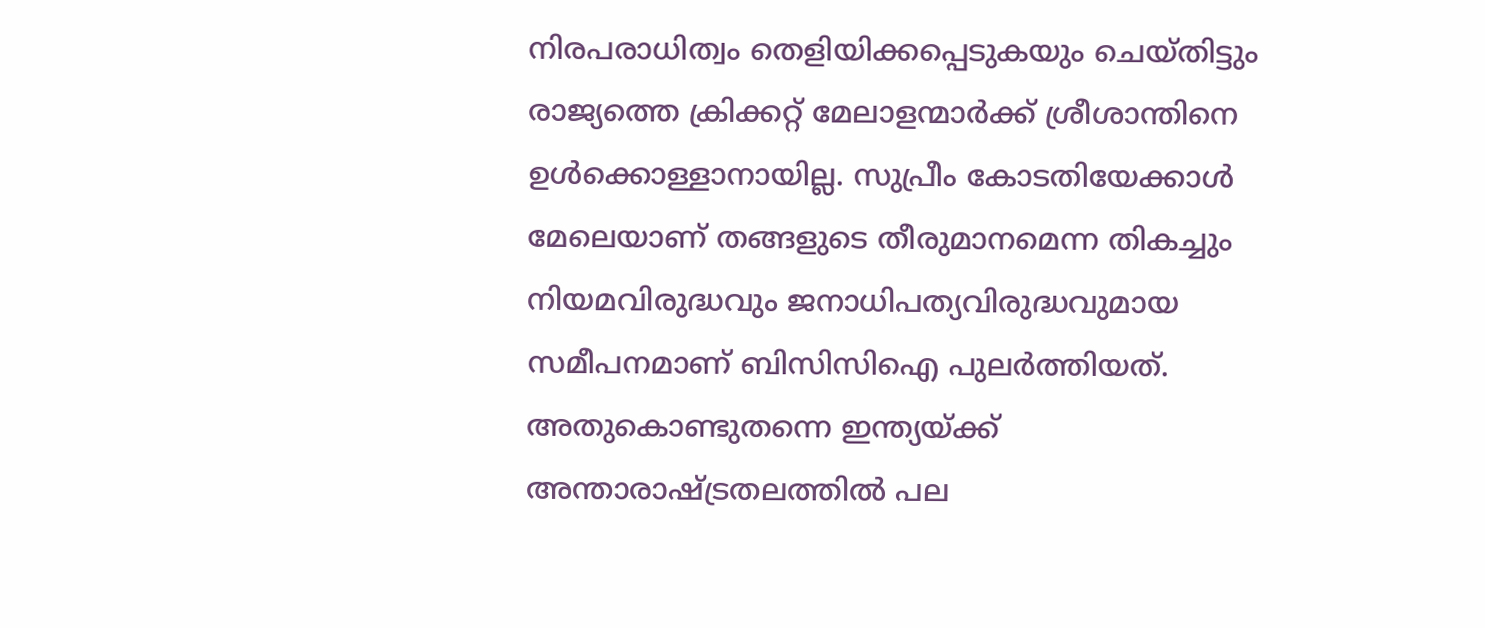നിരപരാധിത്വം തെളിയിക്കപ്പെടുകയും ചെയ്തിട്ടും രാജ്യത്തെ ക്രിക്കറ്റ് മേലാളന്മാര്‍ക്ക് ശ്രീശാന്തിനെ ഉള്‍ക്കൊള്ളാനായില്ല. സുപ്രീം കോടതിയേക്കാള്‍ മേലെയാണ് തങ്ങളുടെ തീരുമാനമെന്ന തികച്ചും നിയമവിരുദ്ധവും ജനാധിപത്യവിരുദ്ധവുമായ സമീപനമാണ് ബിസിസിഐ പുലര്‍ത്തിയത്. അതുകൊണ്ടുതന്നെ ഇന്ത്യയ്‌ക്ക് അന്താരാഷ്‌ട്രതലത്തില്‍ പല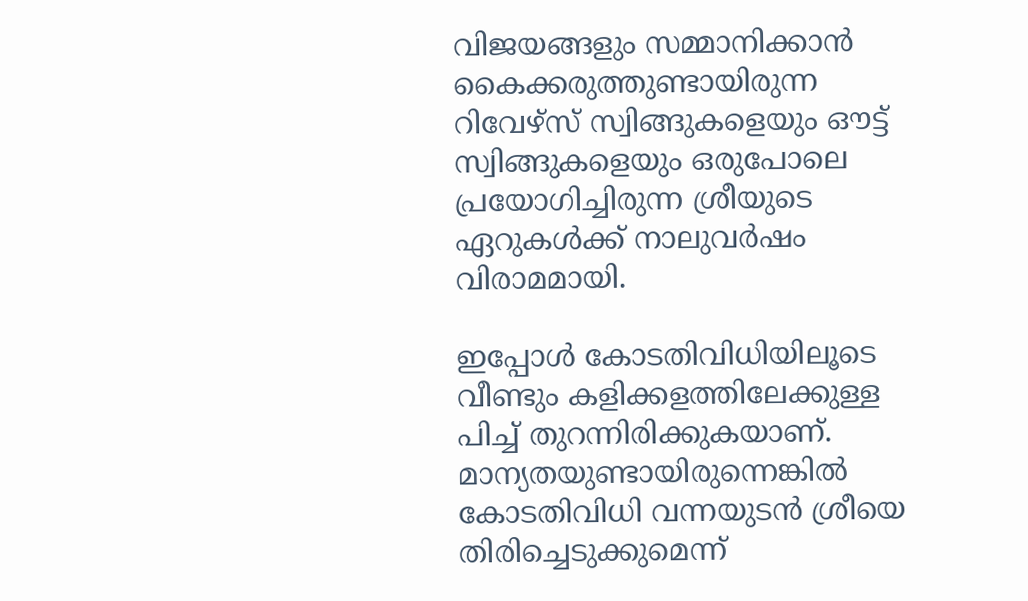വിജയങ്ങളും സമ്മാനിക്കാന്‍ കൈക്കരുത്തുണ്ടായിരുന്ന റിവേഴ്‌സ് സ്വിങ്ങുകളെയും ഔട്ട് സ്വിങ്ങുകളെയും ഒരുപോലെ പ്രയോഗിച്ചിരുന്ന ശ്രീയുടെ ഏറുകള്‍ക്ക് നാലുവര്‍ഷം വിരാമമായി.

ഇപ്പോള്‍ കോടതിവിധിയിലൂടെ വീണ്ടും കളിക്കളത്തിലേക്കുള്ള പിച്ച് തുറന്നിരിക്കുകയാണ്. മാന്യതയുണ്ടായിരുന്നെങ്കില്‍ കോടതിവിധി വന്നയുടന്‍ ശ്രീയെ തിരിച്ചെടുക്കുമെന്ന്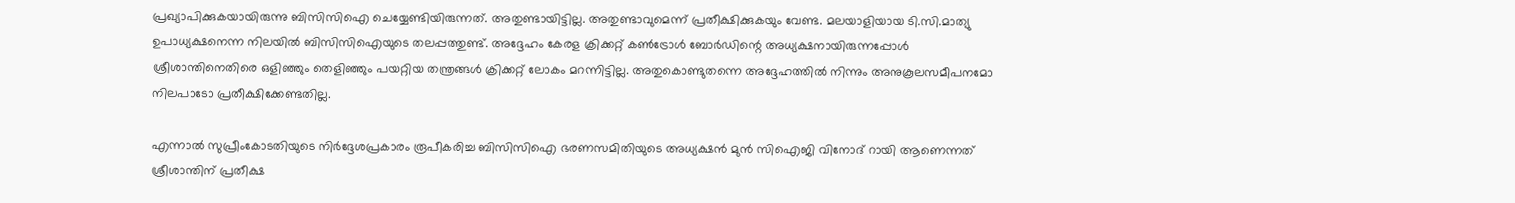പ്രഖ്യാപിക്കുകയായിരുന്നു ബിസിസിഐ ചെയ്യേണ്ടിയിരുന്നത്. അതുണ്ടായിട്ടില്ല. അതുണ്ടാവുമെന്ന് പ്രതീക്ഷിക്കുകയും വേണ്ട. മലയാളിയായ ടി.സി.മാത്യു ഉപാധ്യക്ഷനെന്ന നിലയില്‍ ബിസിസിഐയുടെ തലപ്പത്തുണ്ട്. അദ്ദേഹം കേരള ക്രിക്കറ്റ് കണ്‍ട്രോള്‍ ബോര്‍ഡിന്റെ അധ്യക്ഷനായിരുന്നപ്പോള്‍ ശ്രീശാന്തിനെതിരെ ഒളിഞ്ഞും തെളിഞ്ഞും പയറ്റിയ തന്ത്രങ്ങള്‍ ക്രിക്കറ്റ് ലോകം മറന്നിട്ടില്ല. അതുകൊണ്ടുതന്നെ അദ്ദേഹത്തില്‍ നിന്നും അനുകൂലസമീപനമോ നിലപാടോ പ്രതീക്ഷിക്കേണ്ടതില്ല.

എന്നാല്‍ സുപ്രീംകോടതിയുടെ നിര്‍ദ്ദേശപ്രകാരം രൂപീകരിച്ച ബിസിസിഐ ഭരണസമിതിയുടെ അധ്യക്ഷന്‍ മുന്‍ സിഐജി വിനോദ് റായി ആണെന്നത് ശ്രീശാന്തിന് പ്രതീക്ഷ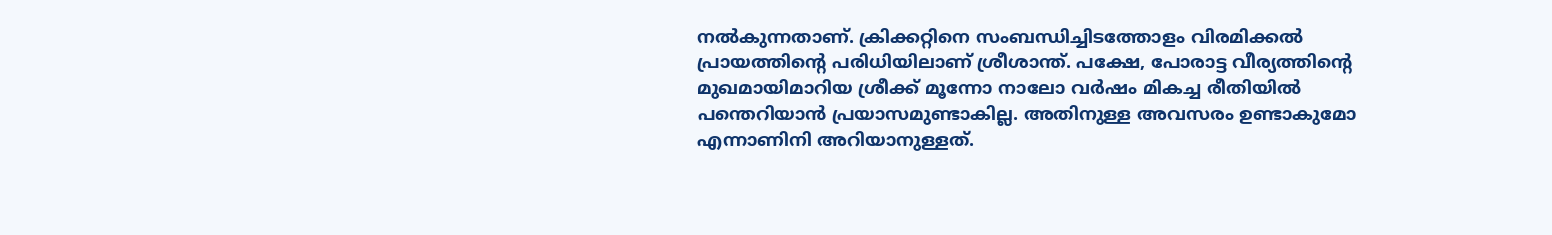നല്‍കുന്നതാണ്. ക്രിക്കറ്റിനെ സംബന്ധിച്ചിടത്തോളം വിരമിക്കല്‍ പ്രായത്തിന്റെ പരിധിയിലാണ് ശ്രീശാന്ത്. പക്ഷേ, പോരാട്ട വീര്യത്തിന്റെ മുഖമായിമാറിയ ശ്രീക്ക് മൂന്നോ നാലോ വര്‍ഷം മികച്ച രീതിയില്‍ പന്തെറിയാന്‍ പ്രയാസമുണ്ടാകില്ല. അതിനുള്ള അവസരം ഉണ്ടാകുമോ എന്നാണിനി അറിയാനുള്ളത്.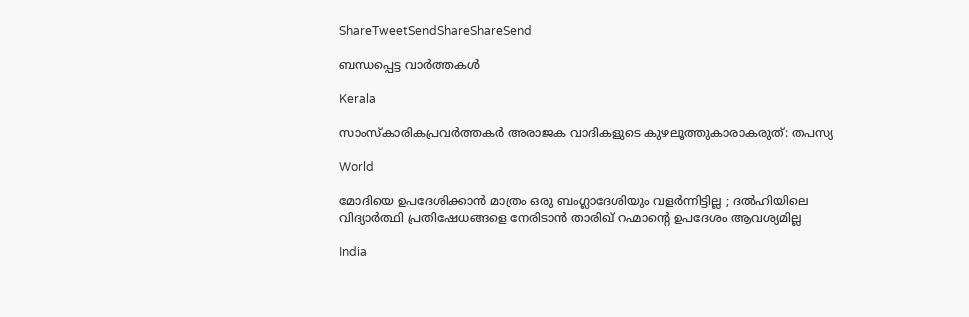ShareTweetSendShareShareSend

ബന്ധപ്പെട്ട വാര്‍ത്തകള്‍

Kerala

സാംസ്കാരികപ്രവർത്തകർ അരാജക വാദികളുടെ കുഴലൂത്തുകാരാകരുത്: തപസ്യ

World

മോദിയെ ഉപദേശിക്കാൻ മാത്രം ഒരു ബംഗ്ലാദേശിയും വളർന്നിട്ടില്ല ; ദൽഹിയിലെ വിദ്യാർത്ഥി പ്രതിഷേധങ്ങളെ നേരിടാൻ താരിഖ് റഹ്മാന്റെ ഉപദേശം ആവശ്യമില്ല

India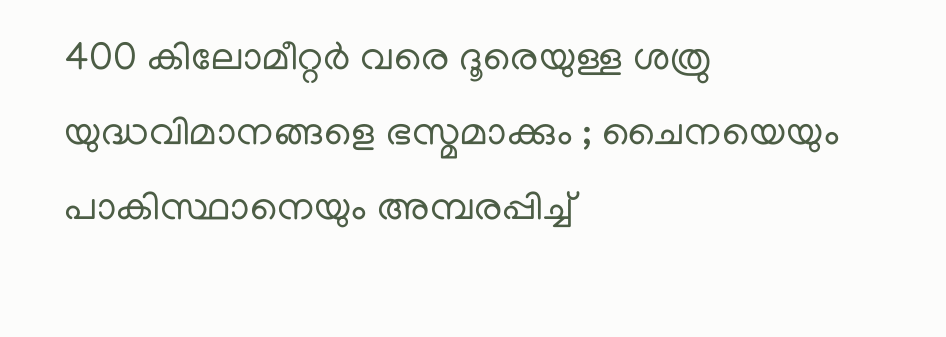400 കിലോമീറ്റർ വരെ ദൂരെയുള്ള ശത്രു യുദ്ധവിമാനങ്ങളെ ഭസ്മമാക്കും ; ചൈനയെയും പാകിസ്ഥാനെയും അമ്പരപ്പിച്ച്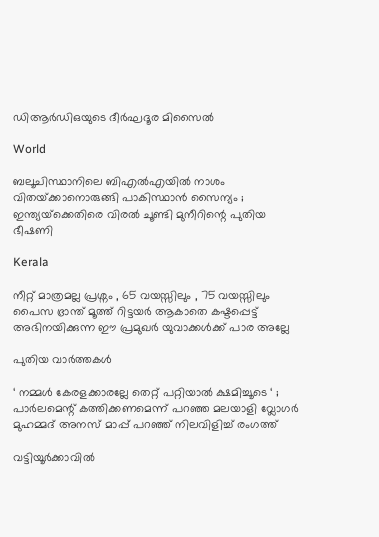ഡിആർഡിഒയുടെ ദീർഘദൂര മിസൈൽ

World

ബലൂചിസ്ഥാനിലെ ബി‌എൽ‌എയിൽ നാശം വിതയ്‌ക്കാനൊരുങ്ങി പാകിസ്ഥാൻ സൈന്യം ; ഇന്ത്യയ്‌ക്കെതിരെ വിരൽ ചൂണ്ടി മുനീറിന്റെ പുതിയ ഭീഷണി

Kerala

നീറ്റ് മാത്രമല്ല പ്രശ്നം , 65 വയസ്സിലും , 75 വയസ്സിലും പൈസ ഭ്രാന്ത് മൂത്ത് റിട്ടയർ ആകാതെ കഷ്ടപ്പെട്ട് അഭിനയിക്കുന്ന ഈ പ്രമുഖർ യുവാക്കൾക്ക് പാര അല്ലേ

പുതിയ വാര്‍ത്തകള്‍

‘ നമ്മൾ കേരളക്കാരല്ലേ തെറ്റ് പറ്റിയാൽ ക്ഷമിച്ചൂടെ ‘ ; പാർലമെന്റ് കത്തിക്കണമെന്ന് പറഞ്ഞ മലയാളി വ്ലോഗർ മുഹമ്മദ് അനസ് മാപ്പ് പറഞ്ഞ് നിലവിളിച്ച് രംഗത്ത്

വട്ടിയൂര്‍ക്കാവില്‍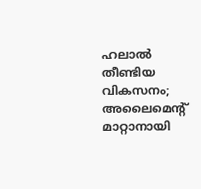ഹലാല്‍ തീണ്ടിയ വികസനം; അലൈമെന്റ് മാറ്റാനായി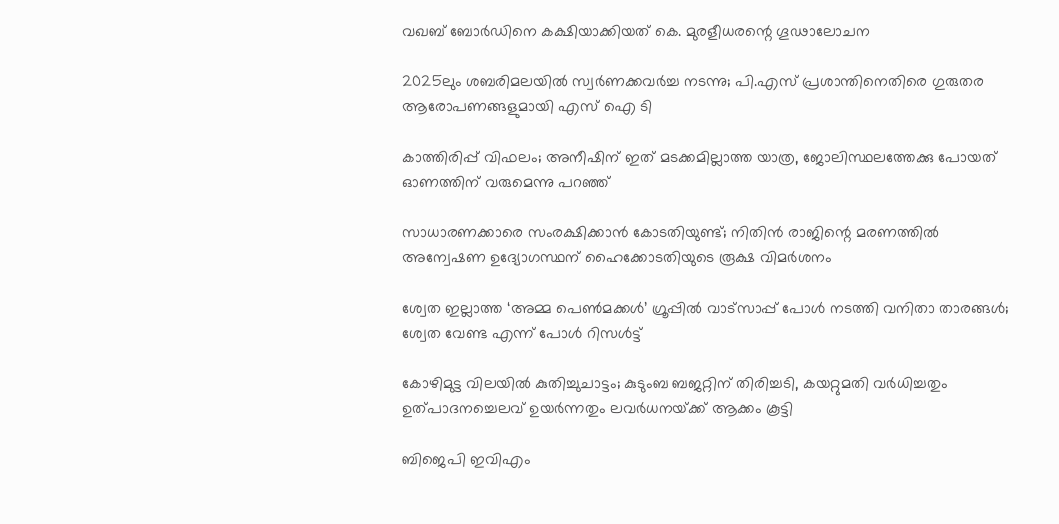വഖബ് ബോര്‍ഡിനെ കക്ഷിയാക്കിയത് കെ. മുരളീധരന്റെ ഗൂഢാലോചന

2025ലും ശബരിമലയില്‍ സ്വര്‍ണക്കവര്‍ച്ച നടന്നു; പി.എസ് പ്രശാന്തിനെതിരെ ഗുരുതര ആരോപണങ്ങളുമായി എസ് ഐ ടി

കാത്തിരിപ്പ് വിഫലം; അനീഷിന് ഇത് മടക്കമില്ലാത്ത യാത്ര, ജോലിസ്ഥലത്തേക്കു പോയത് ഓണത്തിന് വരുമെന്നു പറഞ്ഞ്

സാധാരണക്കാരെ സംരക്ഷിക്കാൻ കോടതിയുണ്ട്; നിതിൻ രാജിന്റെ മരണത്തിൽ അന്വേഷണ ഉദ്യോഗസ്ഥന് ഹൈക്കോടതിയുടെ രൂക്ഷ വിമർശനം

ശ്വേത ഇല്ലാത്ത ‘അമ്മ പെൺമക്കൾ’ ഗ്രൂപ്പിൽ വാട്സാപ്പ് പോൾ നടത്തി വനിതാ താരങ്ങൾ; ശ്വേത വേണ്ട എന്ന് പോൾ റിസൾട്ട്

കോഴിമുട്ട വിലയില്‍ കുതിച്ചുചാട്ടം; കുടുംബ ബജറ്റിന് തിരിച്ചടി, കയറ്റുമതി വര്‍ധിച്ചതും ഉത്പാദനച്ചെലവ് ഉയര്‍ന്നതും ലവര്‍ധനയ്‌ക്ക് ആക്കം കൂട്ടി

ബിജെപി ഇവിഎം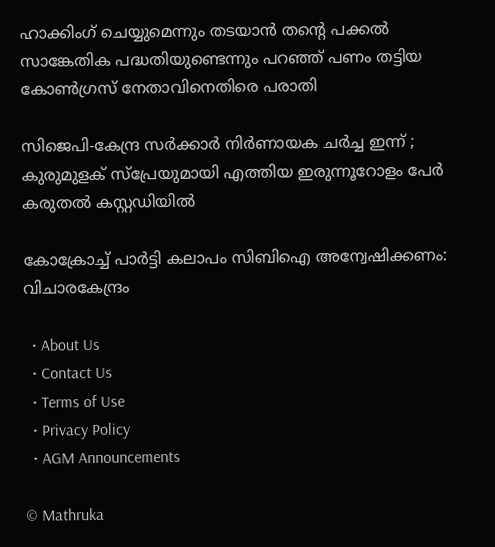ഹാക്കിംഗ് ചെയ്യുമെന്നും തടയാൻ തന്റെ പക്കൽ സാങ്കേതിക പദ്ധതിയുണ്ടെന്നും പറഞ്ഞ് പണം തട്ടിയ കോൺഗ്രസ് നേതാവിനെതിരെ പരാതി

സിജെപി-കേന്ദ്ര സർക്കാർ നിർണായക ചർച്ച ഇന്ന് ; കുരുമുളക് സ്പ്രേയുമായി എത്തിയ ഇരുന്നൂറോളം പേർ കരുതൽ കസ്റ്റഡിയിൽ

കോക്രോച്ച് പാര്‍ട്ടി കലാപം സിബിഐ അന്വേഷിക്കണം: വിചാരകേന്ദ്രം

  • About Us
  • Contact Us
  • Terms of Use
  • Privacy Policy
  • AGM Announcements

© Mathruka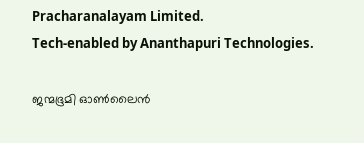Pracharanalayam Limited.
Tech-enabled by Ananthapuri Technologies.

ജന്മഭൂമി ഓണ്‍ലൈന്‍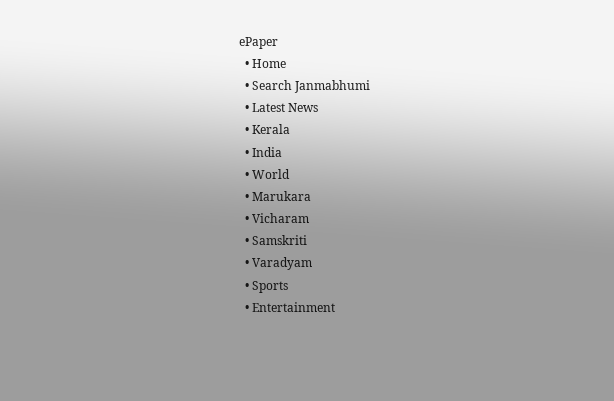ePaper
  • Home
  • Search Janmabhumi
  • Latest News
  • Kerala
  • India
  • World
  • Marukara
  • Vicharam
  • Samskriti
  • Varadyam
  • Sports
  • Entertainment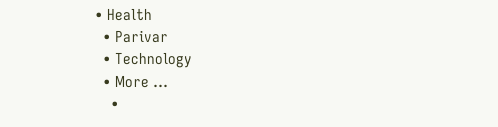• Health
  • Parivar
  • Technology
  • More …
    •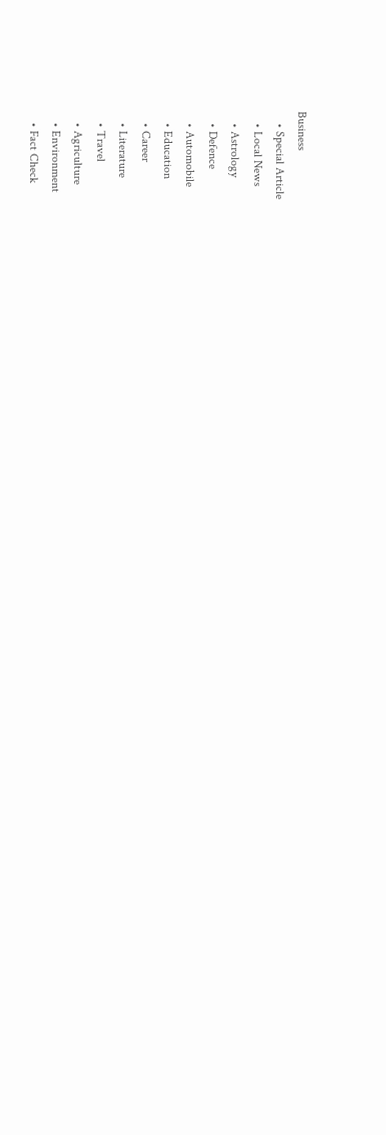Business
    • Special Article
    • Local News
    • Astrology
    • Defence
    • Automobile
    • Education
    • Career
    • Literature
    • Travel
    • Agriculture
    • Environment
    • Fact Check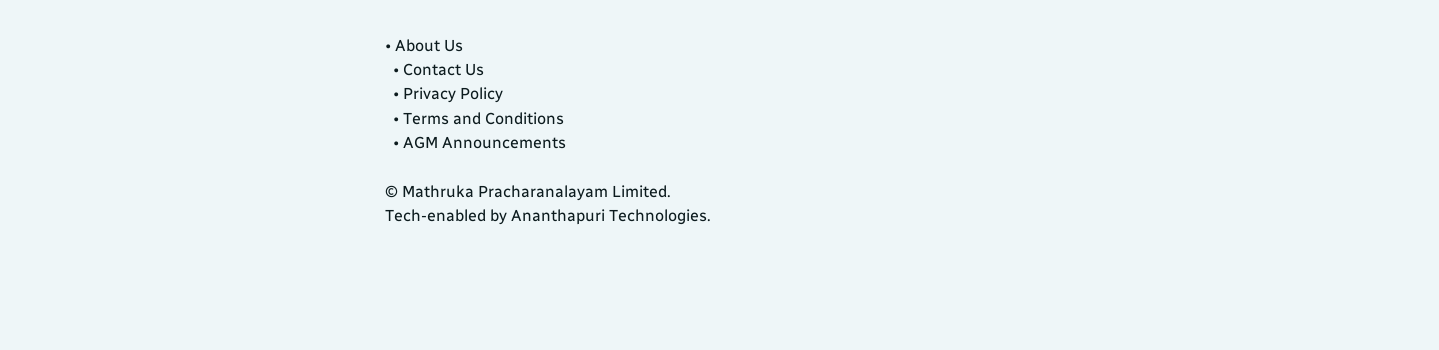• About Us
  • Contact Us
  • Privacy Policy
  • Terms and Conditions
  • AGM Announcements

© Mathruka Pracharanalayam Limited.
Tech-enabled by Ananthapuri Technologies.